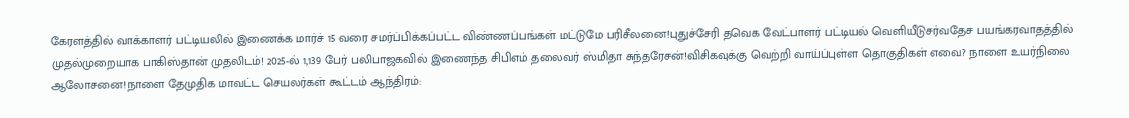கேரளத்தில் வாக்காளர் பட்டியலில் இணைக்க மார்ச் 15 வரை சமர்ப்பிக்கப்பட்ட விண்ணப்பங்கள் மட்டுமே பரிசீலனை!புதுச்சேரி தவெக வேட்பாளர் பட்டியல் வெளியீடுசர்வதேச பயங்கரவாதத்தில் முதல்முறையாக பாகிஸ்தான் முதலிடம்! 2025-ல் 1,139 பேர் பலிபாஜகவில் இணைந்த சிபிஎம் தலைவர் ஸ்மிதா சுந்தரேசன்!விசிகவுக்கு வெற்றி வாய்ப்புள்ள தொகுதிகள் எவை? நாளை உயர்நிலை ஆலோசனை!நாளை தேமுதிக மாவட்ட செயலர்கள் கூட்டம் ஆந்திரம்: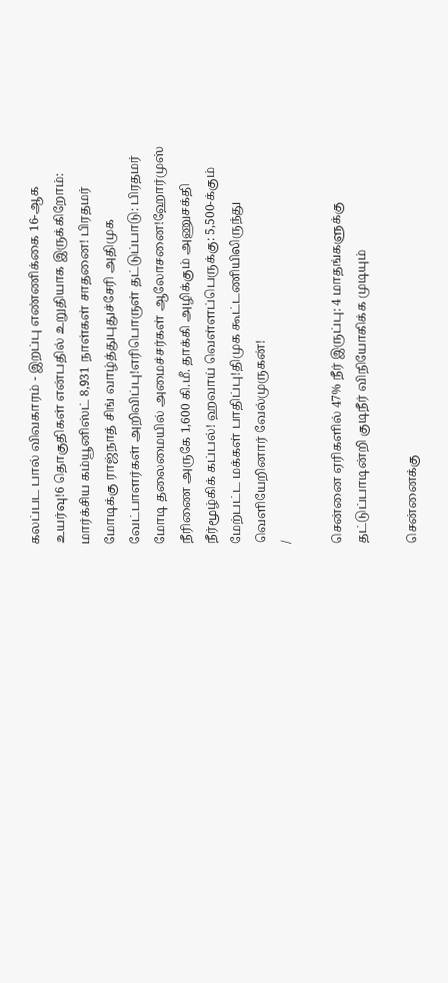கலப்பட பால் விவகாரம் - இறப்பு எண்ணிக்கை 16-ஆக உயர்வு!6 தொகுதிகள் என்பதில் உறுதியாக இருக்கிறோம்: மார்க்சிய கம்யூனிஸ்ட் 8,931 நாள்கள் சாதனை! பிரதமர் மோடிக்கு ராஜ்நாத் சிங் வாழ்த்துபுதுச்சேரி அதிமுக வேட்பாளர்கள் அறிவிப்பு!எரிபொருள் தட்டுப்பாடு: பிரதமர் மோடி தலைமையில் அமைச்சர்கள் ஆலோசனை!ஹோர்முஸ் நீரிணை அருகே 1,600 கி.மீ. தாக்கி அழிக்கும் அணுசக்தி நீர்மூழ்கிக் கப்பல்! ஹவாய் வெள்ளப்பெருக்கு: 5,500-க்கும் மேற்பட்ட மக்கள் பாதிப்பு!திமுக கூட்டணியிலிருந்து வெளியேறினார் வேல்முருகன்!
/

சென்னை ஏரிகளில் 47% நீர் இருப்பு: 4 மாதங்களுக்கு தட்டுப்பாடின்றி குடிநீர் விநியோகிக்க முடியும்

சென்னைக்கு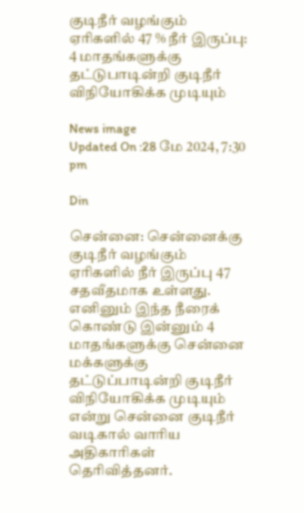குடிநீர் வழங்கும் ஏரிகளில் 47 % நீர் இருப்பு: 4 மாதங்களுக்கு தட்டுபாடின்றி குடிநீர் விநியோகிக்க முடியும்

News image
Updated On :28 மே 2024, 7:30 pm

Din

சென்னை: சென்னைக்கு குடிநீர் வழங்கும் ஏரிகளில் நீர் இருப்பு 47 சதவீதமாக உள்ளது. எனினும் இந்த நீரைக் கொண்டு இன்னும் 4 மாதங்களுக்கு சென்னை மக்களுக்கு தட்டுப்பாடின்றி குடிநீர் விநியோகிக்க முடியும் என்று சென்னை குடிநீர் வடிகால் வாரிய அதிகாரிகள் தெரிவித்தனர்.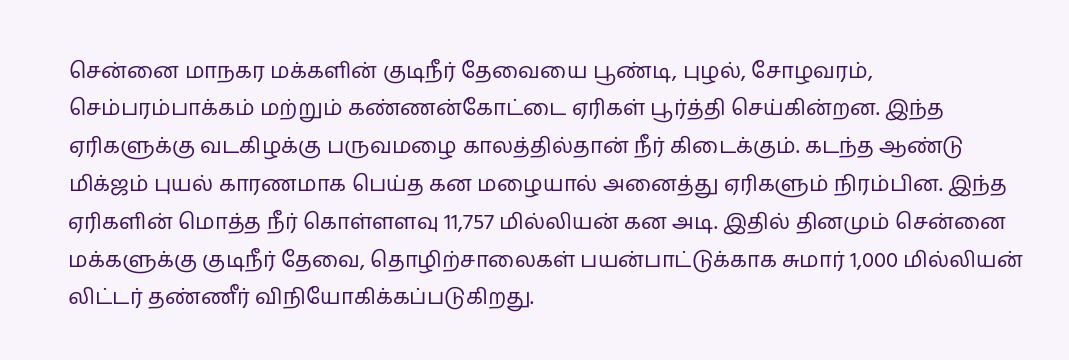சென்னை மாநகர மக்களின் குடிநீர் தேவையை பூண்டி, புழல், சோழவரம், செம்பரம்பாக்கம் மற்றும் கண்ணன்கோட்டை ஏரிகள் பூர்த்தி செய்கின்றன. இந்த ஏரிகளுக்கு வடகிழக்கு பருவமழை காலத்தில்தான் நீர் கிடைக்கும். கடந்த ஆண்டு மிக்ஜம் புயல் காரணமாக பெய்த கன மழையால் அனைத்து ஏரிகளும் நிரம்பின. இந்த ஏரிகளின் மொத்த நீர் கொள்ளளவு 11,757 மில்லியன் கன அடி. இதில் தினமும் சென்னை மக்களுக்கு குடிநீர் தேவை, தொழிற்சாலைகள் பயன்பாட்டுக்காக சுமார் 1,000 மில்லியன் லிட்டர் தண்ணீர் விநியோகிக்கப்படுகிறது.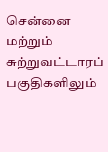சென்னை மற்றும் சுற்றுவட்டாரப் பகுதிகளிலும்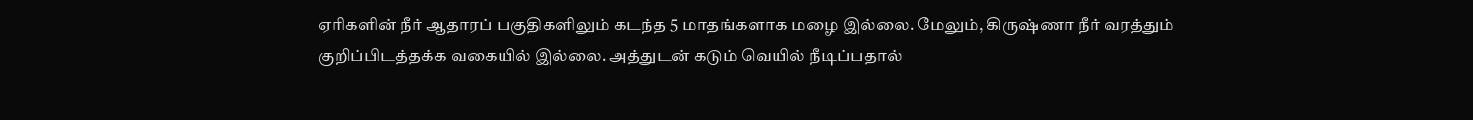ஏரிகளின் நீர் ஆதாரப் பகுதிகளிலும் கடந்த 5 மாதங்களாக மழை இல்லை. மேலும், கிருஷ்ணா நீர் வரத்தும் குறிப்பிடத்தக்க வகையில் இல்லை. அத்துடன் கடும் வெயில் நீடிப்பதால்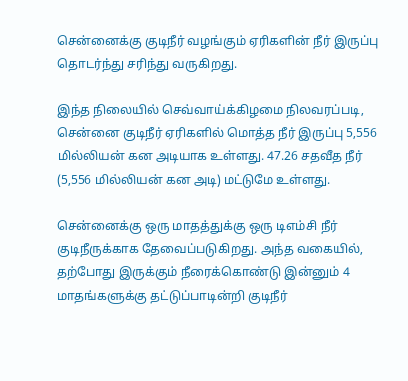சென்னைக்கு குடிநீர் வழங்கும் ஏரிகளின் நீர் இருப்பு தொடர்ந்து சரிந்து வருகிறது.

இந்த நிலையில் செவ்வாய்க்கிழமை நிலவரப்படி, சென்னை குடிநீர் ஏரிகளில் மொத்த நீர் இருப்பு 5,556 மில்லியன் கன அடியாக உள்ளது. 47.26 சதவீத நீர் (5,556 மில்லியன் கன அடி) மட்டுமே உள்ளது.

சென்னைக்கு ஒரு மாதத்துக்கு ஒரு டிஎம்சி நீர் குடிநீருக்காக தேவைப்படுகிறது. அந்த வகையில், தற்போது இருக்கும் நீரைக்கொண்டு இன்னும் 4 மாதங்களுக்கு தட்டுப்பாடின்றி குடிநீர்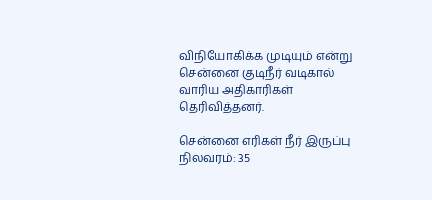விநியோகிக்க முடியும் என்று சென்னை குடிநீர் வடிகால் வாரிய அதிகாரிகள் தெரிவித்தனர்.

சென்னை எரிகள் நீர் இருப்பு நிலவரம்: 35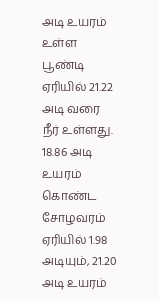அடி உயரம் உள்ள பூண்டி ஏரியில் 21.22 அடி வரை நீர் உள்ளது. 18.86 அடி உயரம் கொண்ட சோழவரம் ஏரியில் 1.98 அடியும், 21.20 அடி உயரம்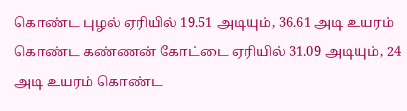கொண்ட புழல் ஏரியில் 19.51 அடியும், 36.61 அடி உயரம் கொண்ட கண்ணன் கோட்டை ஏரியில் 31.09 அடியும், 24 அடி உயரம் கொண்ட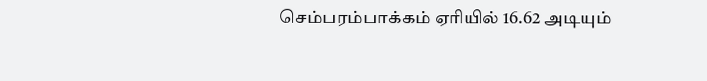செம்பரம்பாக்கம் ஏரியில் 16.62 அடியும்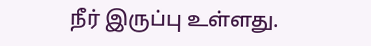நீர் இருப்பு உள்ளது.